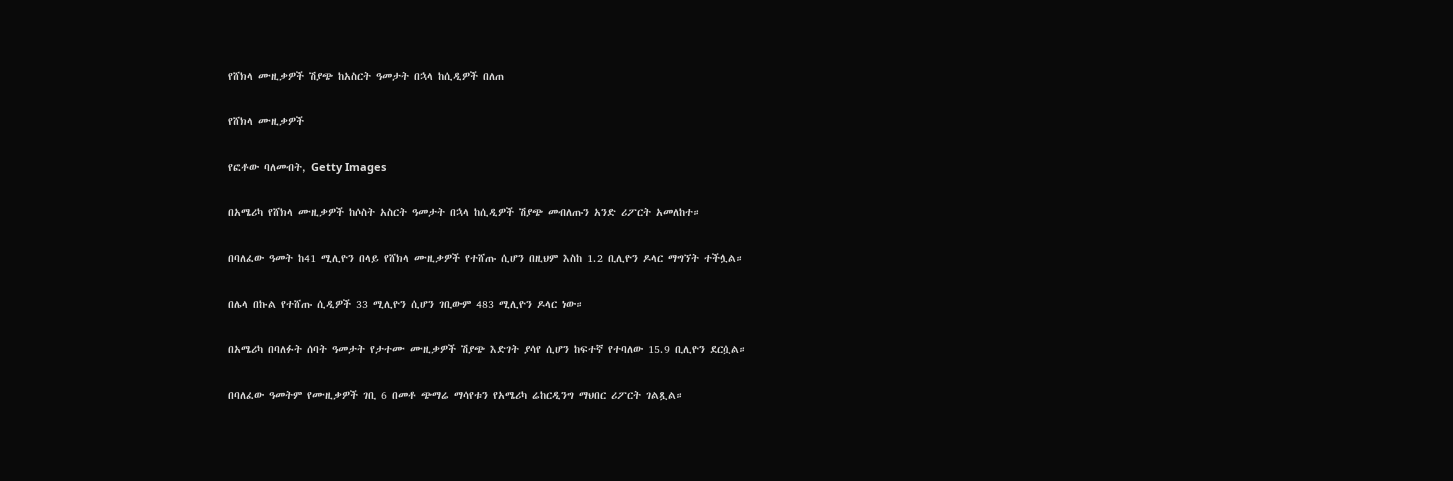የሸክላ ሙዚቃዎች ሽያጭ ከአስርት ዓመታት በኋላ ከሲዲዎች በለጠ

የሸክላ ሙዚቃዎች

የፎቶው ባለመብት, Getty Images

በአሜሪካ የሸክላ ሙዚቃዎች ከሶስት አስርት ዓመታት በኋላ ከሲዲዎች ሽያጭ መብለጡን አንድ ሪፖርት አመለከተ።

በባለፈው ዓመት ከ41 ሚሊዮን በላይ የሸክላ ሙዚቃዎች የተሸጡ ሲሆን በዚህም እስከ 1.2 ቢሊዮን ዶላር ማግኘት ተችሏል።

በሌላ በኩል የተሸጡ ሲዲዎች 33 ሚሊዮን ሲሆን ገቢውም 483 ሚሊዮን ዶላር ነው።

በአሜሪካ በባለፉት ሰባት ዓመታት የታተሙ ሙዚቃዎች ሽያጭ እድገት ያሳየ ሲሆን ከፍተኛ የተባለው 15.9 ቢሊዮን ደርሷል።

በባለፈው ዓመትም የሙዚቃዎች ገቢ 6 በመቶ ጭማሬ ማሳየቱን የአሜሪካ ሬከርዲንግ ማህበር ሪፖርት ገልጿል።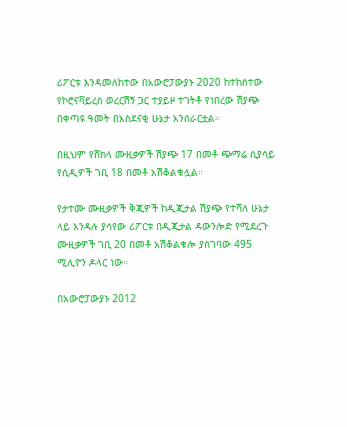ሪፖርቱ እንዳመለከተው በአውሮፓውያኑ 2020 ከተከሰተው የኮሮናቫይረስ ወረርሽኝ ጋር ተያይዞ ተገትቶ የነበረው ሽያጭ በቀጣዩ ዓመት በአስደናቂ ሁኔታ አንሰራርቷል።

በዚህም የሸክላ ሙዚቃዎች ሽያጭ 17 በመቶ ጭማሬ ሲያሳይ የሲዲዎች ገቢ 18 በመቶ አሽቆልቁሏል።

የታተሙ ሙዚቃዎች ቅጂዎች ከዲጂታል ሽያጭ የተሻለ ሁኔታ ላይ እንዳሉ ያሳየው ሪፖርቱ በዲጂታል ዳውንሎድ የሚደረጉ ሙዚቃዎች ገቢ 20 በመቶ አሽቆልቁሎ ያስገባው 495 ሚሊዮን ዶላር ነው።

በአውሮፓውያኑ 2012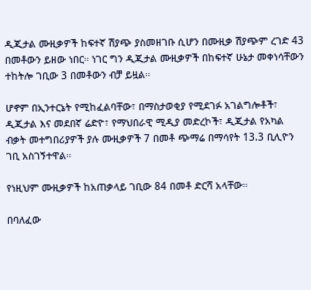ዲጂታል ሙዚቃዎች ከፍተኛ ሽያጭ ያስመዘገቡ ሲሆን በሙዚቃ ሽያጭም ረገድ 43 በመቶውን ይዘው ነበር። ነገር ግን ዲጂታል ሙዚቃዎች በከፍተኛ ሁኔታ መቀነሳቸውን ተከትሎ ገቢው 3 በመቶውን ብቻ ይዟል።

ሆኖም በኢንተርኔት የሚከፈልባቸው፣ በማስታወቂያ የሚደገፉ አገልግሎቶች፣ ዲጂታል እና መደበኛ ሬድዮ፣ የማህበራዊ ሚዲያ መድረኮች፣ ዲጂታል የአካል ብቃት መተግበሪያዎች ያሉ ሙዚቃዎች 7 በመቶ ጭማሬ በማሳየት 13.3 ቢሊዮን ገቢ አስገኝተዋል።

የነዚህም ሙዚቃዎች ከአጠቃላይ ገቢው 84 በመቶ ድርሻ አላቸው።

በባለፈው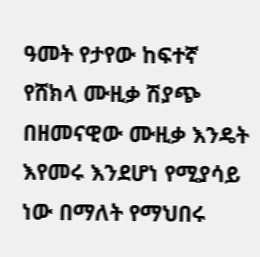ዓመት የታየው ከፍተኛ የሸክላ ሙዚቃ ሽያጭ በዘመናዊው ሙዚቃ እንዴት እየመሩ እንደሆነ የሚያሳይ ነው በማለት የማህበሩ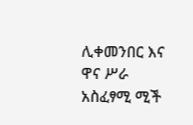ሊቀመንበር እና ዋና ሥራ አስፈፃሚ ሚች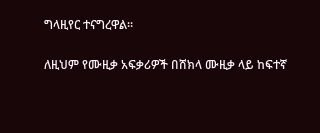ግላዚየር ተናግረዋል።

ለዚህም የሙዚቃ አፍቃሪዎች በሸክላ ሙዚቃ ላይ ከፍተኛ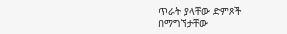ጥራት ያላቸው ድምጾች በማግኘታቸው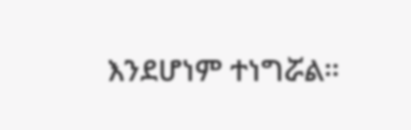እንደሆነም ተነግሯል።